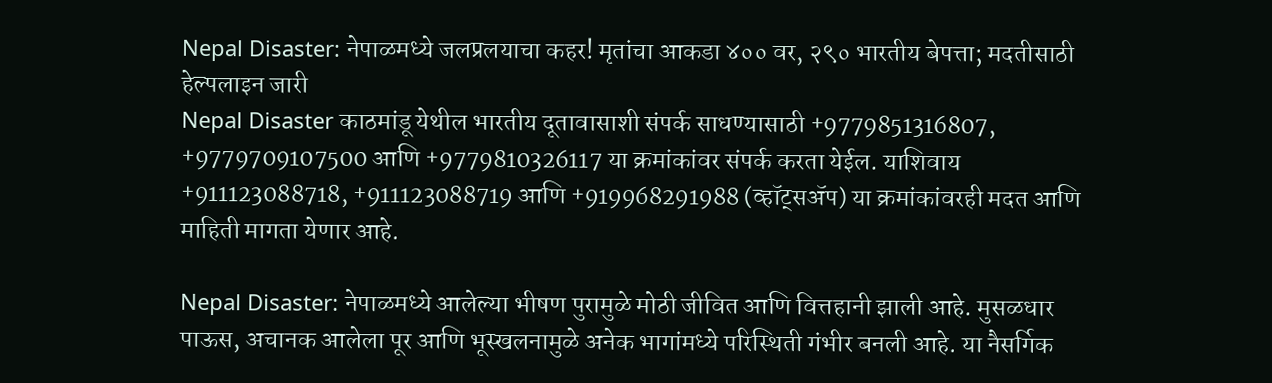Nepal Disaster: नेपाळमध्ये जलप्रलयाचा कहर! मृतांचा आकडा ४०० वर, २९० भारतीय बेपत्ता; मदतीसाठी हेल्पलाइन जारी
Nepal Disaster काठमांडू येथील भारतीय दूतावासाशी संपर्क साधण्यासाठी +9779851316807, +9779709107500 आणि +9779810326117 या क्रमांकांवर संपर्क करता येईल. याशिवाय +911123088718, +911123088719 आणि +919968291988 (व्हॉट्सॲप) या क्रमांकांवरही मदत आणि माहिती मागता येणार आहे.

Nepal Disaster: नेपाळमध्ये आलेल्या भीषण पुरामुळे मोठी जीवित आणि वित्तहानी झाली आहे. मुसळधार पाऊस, अचानक आलेला पूर आणि भूस्खलनामुळे अनेक भागांमध्ये परिस्थिती गंभीर बनली आहे. या नैसर्गिक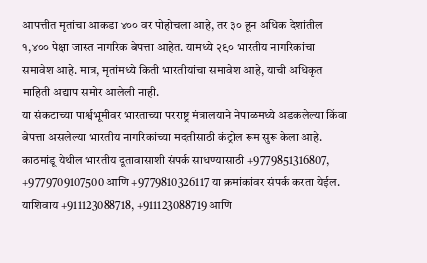आपत्तीत मृतांचा आकडा ४०० वर पोहोचला आहे, तर ३० हून अधिक देशांतील १,४०० पेक्षा जास्त नागरिक बेपत्ता आहेत. यामध्ये २९० भारतीय नागरिकांचा समावेश आहे. मात्र, मृतांमध्ये किती भारतीयांचा समावेश आहे, याची अधिकृत माहिती अद्याप समोर आलेली नाही.
या संकटाच्या पार्श्वभूमीवर भारताच्या परराष्ट्र मंत्रालयाने नेपाळमध्ये अडकलेल्या किंवा बेपत्ता असलेल्या भारतीय नागरिकांच्या मदतीसाठी कंट्रोल रूम सुरू केला आहे. काठमांडू येथील भारतीय दूतावासाशी संपर्क साधण्यासाठी +9779851316807, +9779709107500 आणि +9779810326117 या क्रमांकांवर संपर्क करता येईल. याशिवाय +911123088718, +911123088719 आणि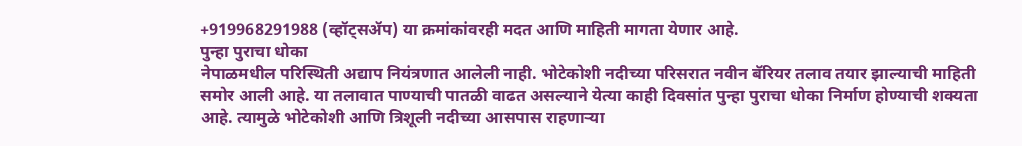+919968291988 (व्हॉट्सॲप) या क्रमांकांवरही मदत आणि माहिती मागता येणार आहे.
पुन्हा पुराचा धोका
नेपाळमधील परिस्थिती अद्याप नियंत्रणात आलेली नाही. भोटेकोशी नदीच्या परिसरात नवीन बॅरियर तलाव तयार झाल्याची माहिती समोर आली आहे. या तलावात पाण्याची पातळी वाढत असल्याने येत्या काही दिवसांत पुन्हा पुराचा धोका निर्माण होण्याची शक्यता आहे. त्यामुळे भोटेकोशी आणि त्रिशूली नदीच्या आसपास राहणाऱ्या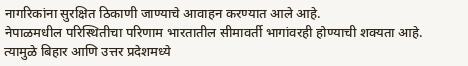नागरिकांना सुरक्षित ठिकाणी जाण्याचे आवाहन करण्यात आले आहे.
नेपाळमधील परिस्थितीचा परिणाम भारतातील सीमावर्ती भागांवरही होण्याची शक्यता आहे. त्यामुळे बिहार आणि उत्तर प्रदेशमध्ये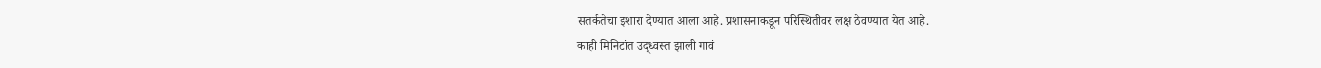सतर्कतेचा इशारा देण्यात आला आहे. प्रशासनाकडून परिस्थितीवर लक्ष ठेवण्यात येत आहे.
काही मिनिटांत उद्ध्वस्त झाली गावं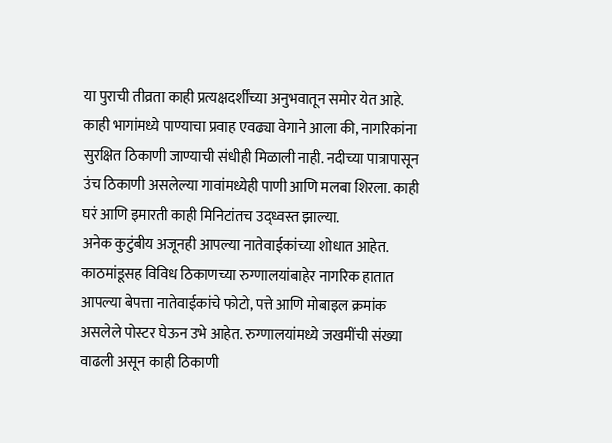या पुराची तीव्रता काही प्रत्यक्षदर्शींच्या अनुभवातून समोर येत आहे. काही भागांमध्ये पाण्याचा प्रवाह एवढ्या वेगाने आला की, नागरिकांना सुरक्षित ठिकाणी जाण्याची संधीही मिळाली नाही. नदीच्या पात्रापासून उंच ठिकाणी असलेल्या गावांमध्येही पाणी आणि मलबा शिरला. काही घरं आणि इमारती काही मिनिटांतच उद्ध्वस्त झाल्या.
अनेक कुटुंबीय अजूनही आपल्या नातेवाईकांच्या शोधात आहेत. काठमांडूसह विविध ठिकाणच्या रुग्णालयांबाहेर नागरिक हातात आपल्या बेपत्ता नातेवाईकांचे फोटो, पत्ते आणि मोबाइल क्रमांक असलेले पोस्टर घेऊन उभे आहेत. रुग्णालयांमध्ये जखमींची संख्या वाढली असून काही ठिकाणी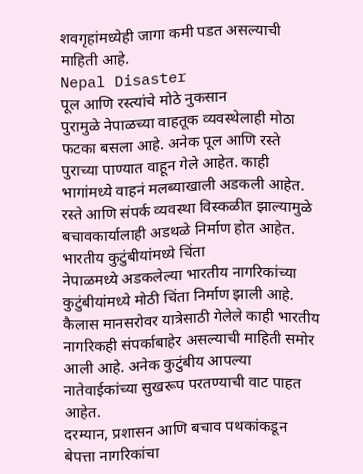शवगृहांमध्येही जागा कमी पडत असल्याची माहिती आहे.
Nepal Disaster
पूल आणि रस्त्यांचे मोठे नुकसान
पुरामुळे नेपाळच्या वाहतूक व्यवस्थेलाही मोठा फटका बसला आहे. अनेक पूल आणि रस्ते पुराच्या पाण्यात वाहून गेले आहेत. काही भागांमध्ये वाहनं मलब्याखाली अडकली आहेत. रस्ते आणि संपर्क व्यवस्था विस्कळीत झाल्यामुळे बचावकार्यालाही अडथळे निर्माण होत आहेत.
भारतीय कुटुंबीयांमध्ये चिंता
नेपाळमध्ये अडकलेल्या भारतीय नागरिकांच्या कुटुंबीयांमध्ये मोठी चिंता निर्माण झाली आहे. कैलास मानसरोवर यात्रेसाठी गेलेले काही भारतीय नागरिकही संपर्काबाहेर असल्याची माहिती समोर आली आहे. अनेक कुटुंबीय आपल्या नातेवाईकांच्या सुखरूप परतण्याची वाट पाहत आहेत.
दरम्यान, प्रशासन आणि बचाव पथकांकडून बेपत्ता नागरिकांचा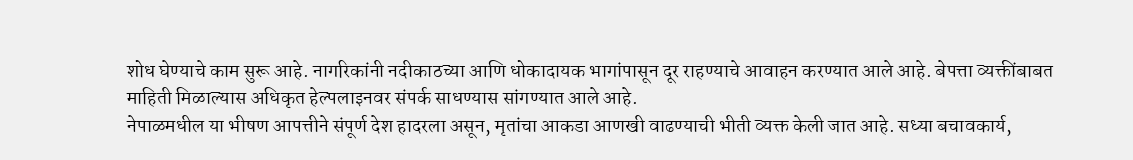शोध घेण्याचे काम सुरू आहे. नागरिकांनी नदीकाठच्या आणि धोकादायक भागांपासून दूर राहण्याचे आवाहन करण्यात आले आहे. बेपत्ता व्यक्तींबाबत माहिती मिळाल्यास अधिकृत हेल्पलाइनवर संपर्क साधण्यास सांगण्यात आले आहे.
नेपाळमधील या भीषण आपत्तीने संपूर्ण देश हादरला असून, मृतांचा आकडा आणखी वाढण्याची भीती व्यक्त केली जात आहे. सध्या बचावकार्य,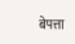बेपत्ता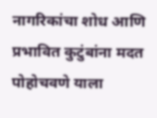नागरिकांचा शोध आणि प्रभावित कुटुंबांना मदत पोहोचवणे याला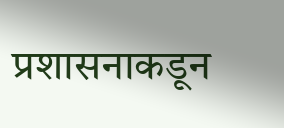प्रशासनाकडून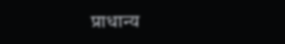प्राधान्य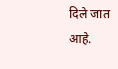दिले जात आहे.